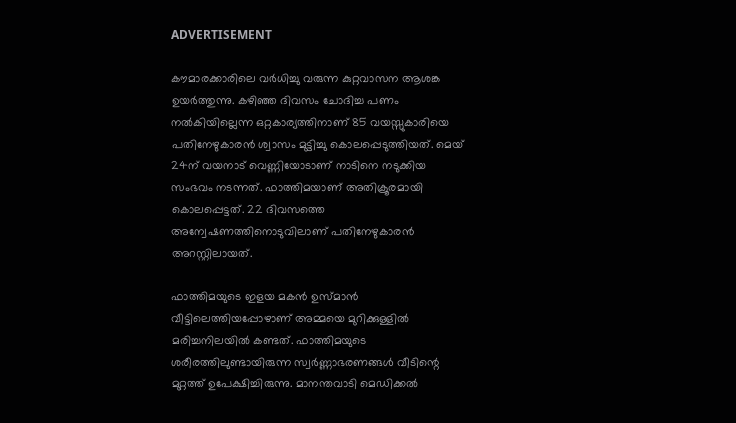ADVERTISEMENT

കൗമാരക്കാരിലെ വർധിച്ചു വരുന്ന കുറ്റവാസന ആശങ്ക ഉയര്‍ത്തുന്നു. കഴിഞ്ഞ ദിവസം ചോദിച്ച പണം നൽകിയില്ലെന്ന ഒറ്റകാര്യത്തിനാണ് 85 വയസ്സുകാരിയെ പതിനേഴുകാരന്‍ ശ്വാസം മുട്ടിച്ചു കൊലപ്പെടുത്തിയത്. മെയ് 24ന് വയനാട് വെണ്ണിയോടാണ് നാടിനെ നടുക്കിയ സംഭവം നടന്നത്. ഫാത്തിമയാണ് അതിക്രൂരമായി കൊലപ്പെട്ടത്. 22 ദിവസത്തെ അന്വേഷണത്തിനൊടുവിലാണ് പതിനേഴുകാരൻ അറസ്റ്റിലായത്.

ഫാത്തിമയുടെ ഇളയ മകൻ ഉസ്മാൻ വീട്ടിലെത്തിയപ്പോഴാണ് അമ്മയെ മുറിക്കുള്ളിൽ മരിച്ചനിലയിൽ കണ്ടത്. ഫാത്തിമയുടെ ശരീരത്തിലുണ്ടായിരുന്ന സ്വർണ്ണാഭരണങ്ങൾ വീടിന്റെ മുറ്റത്ത് ഉപേക്ഷിച്ചിരുന്നു. മാനന്തവാടി മെഡിക്കൽ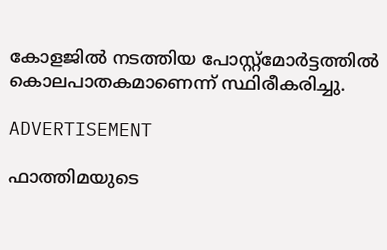കോളജിൽ നടത്തിയ പോസ്റ്റ്‌മോർട്ടത്തില്‍ കൊലപാതകമാണെന്ന് സ്ഥിരീകരിച്ചു.

ADVERTISEMENT

ഫാത്തിമയുടെ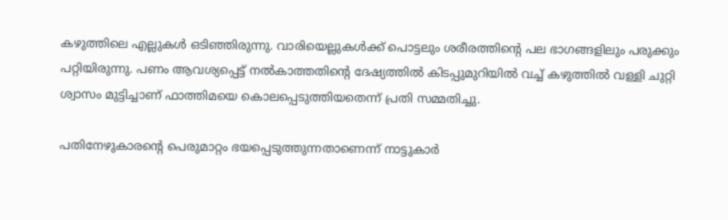കഴുത്തിലെ എല്ലുകൾ ഒടിഞ്ഞിരുന്നു. വാരിയെല്ലുകൾക്ക് പൊട്ടലും ശരീരത്തിന്റെ പല ഭാഗങ്ങളിലും പരുക്കും പറ്റിയിരുന്നു. പണം ആവശ്യപ്പെട്ട് നല്‍കാത്തതിന്റെ ദേഷ്യത്തില്‍ കിടപ്പുമുറിയിൽ വച്ച് കഴുത്തിൽ വള്ളി ചുറ്റി ശ്വാസം മുട്ടിച്ചാണ് ഫാത്തിമയെ കൊലപ്പെടുത്തിയതെന്ന് പ്രതി സമ്മതിച്ചു.

പതിനേഴുകാരന്റെ പെരുമാറ്റം ഭയപ്പെടുത്തുന്നതാണെന്ന് നാട്ടുകാര്‍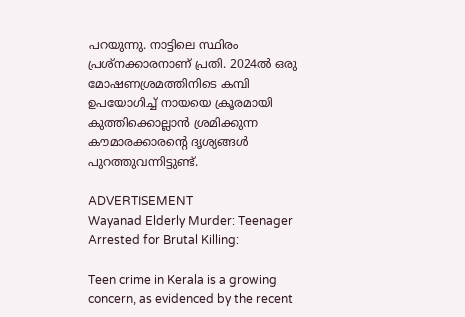പറയുന്നു. നാട്ടിലെ സ്ഥിരം പ്രശ്നക്കാരനാണ് പ്രതി. 2024ല്‍ ഒരു മോഷണശ്രമത്തിനിടെ കമ്പി ഉപയോഗിച്ച് നായയെ ക്രൂരമായി കുത്തിക്കൊല്ലാൻ ശ്രമിക്കുന്ന കൗമാരക്കാരന്റെ ദൃശ്യങ്ങള്‍ പുറത്തുവന്നിട്ടുണ്ട്.

ADVERTISEMENT
Wayanad Elderly Murder: Teenager Arrested for Brutal Killing:

Teen crime in Kerala is a growing concern, as evidenced by the recent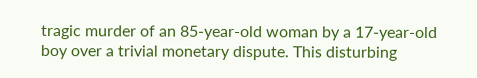tragic murder of an 85-year-old woman by a 17-year-old boy over a trivial monetary dispute. This disturbing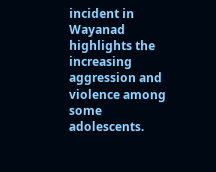incident in Wayanad highlights the increasing aggression and violence among some adolescents.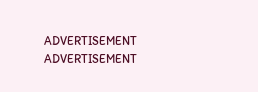ADVERTISEMENT
ADVERTISEMENT